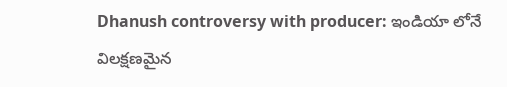Dhanush controversy with producer: ఇండియా లోనే విలక్షణమైన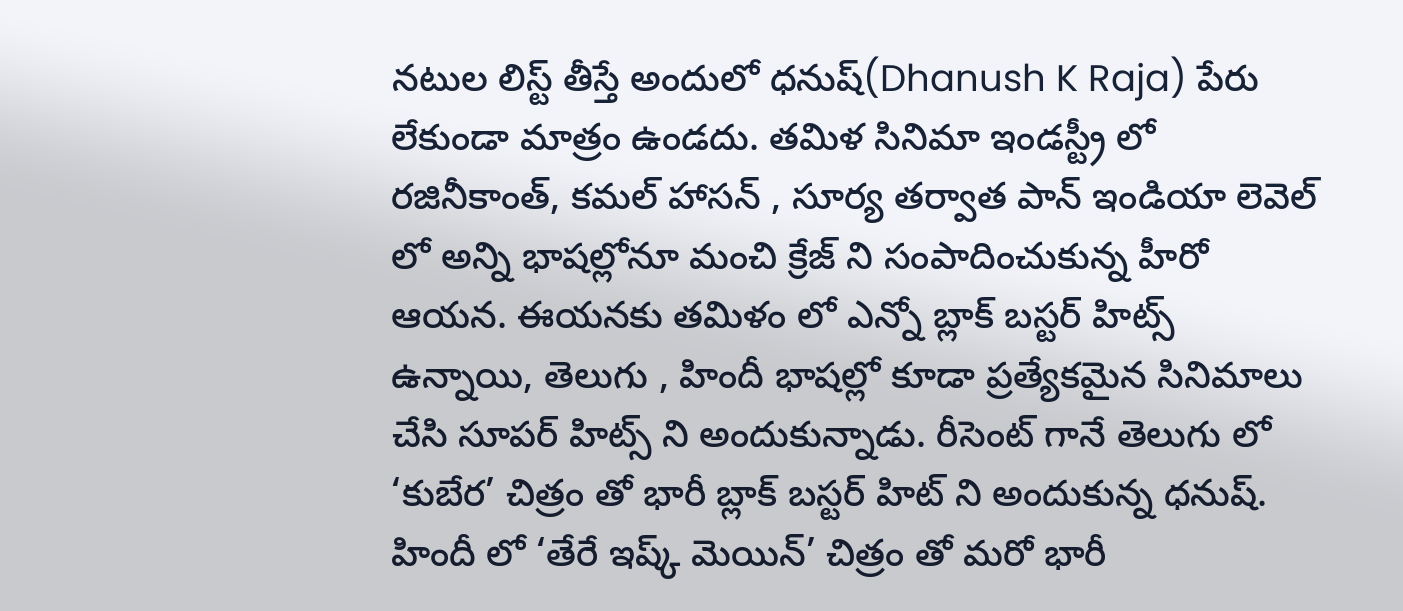నటుల లిస్ట్ తీస్తే అందులో ధనుష్(Dhanush K Raja) పేరు లేకుండా మాత్రం ఉండదు. తమిళ సినిమా ఇండస్ట్రీ లో రజినీకాంత్, కమల్ హాసన్ , సూర్య తర్వాత పాన్ ఇండియా లెవెల్ లో అన్ని భాషల్లోనూ మంచి క్రేజ్ ని సంపాదించుకున్న హీరో ఆయన. ఈయనకు తమిళం లో ఎన్నో బ్లాక్ బస్టర్ హిట్స్ ఉన్నాయి, తెలుగు , హిందీ భాషల్లో కూడా ప్రత్యేకమైన సినిమాలు చేసి సూపర్ హిట్స్ ని అందుకున్నాడు. రీసెంట్ గానే తెలుగు లో ‘కుబేర’ చిత్రం తో భారీ బ్లాక్ బస్టర్ హిట్ ని అందుకున్న ధనుష్. హిందీ లో ‘తేరే ఇష్క్ మెయిన్’ చిత్రం తో మరో భారీ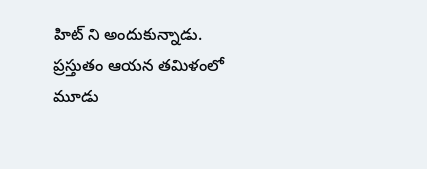హిట్ ని అందుకున్నాడు. ప్రస్తుతం ఆయన తమిళంలో మూడు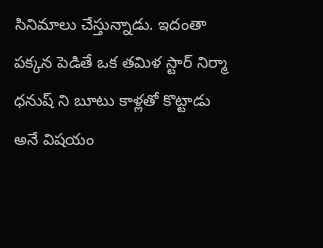సినిమాలు చేస్తున్నాడు. ఇదంతా పక్కన పెడితే ఒక తమిళ స్టార్ నిర్మా ధనుష్ ని బూటు కాళ్లతో కొట్టాడు అనే విషయం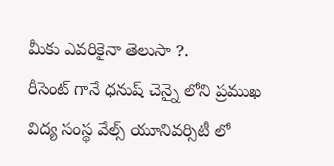మీకు ఎవరికైనా తెలుసా ?.
రీసెంట్ గానే ధనుష్ చెన్నై లోని ప్రముఖ విద్య సంస్థ వేల్స్ యూనివర్సిటీ లో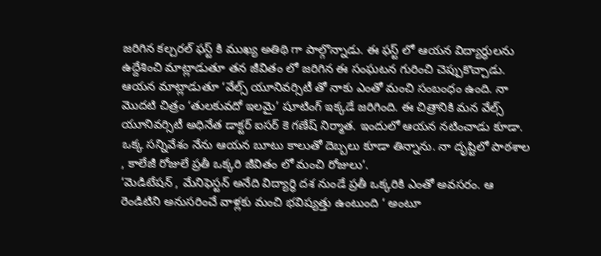జరిగిన కల్చరల్ ఫస్ట్ కి ముఖ్య అతిథి గా పాల్గొన్నాడు. ఈ ఫస్ట్ లో ఆయన విద్యార్థులను ఉద్దేశించి మాట్లాడుతూ తన జీవితం లో జరిగిన ఈ సంఘటన గురించి చెప్పుకొచ్చాడు. ఆయన మాట్లాడుతూ ‘వేల్స్ యూనివర్సిటీ తో నాకు ఎంతో మంచి సంబంధం ఉంది. నా మొదటి చిత్రం ‘తులకువదో ఇలమై’ షూటింగ్ ఇక్కడే జరిగింది. ఈ చిత్రానికి మన వేల్స్ యూనివర్సిటీ అధినేత డాక్టర్ ఐసర్ కె గణేష్ నిర్మాత. ఇందులో ఆయన నటించాడు కూడా. ఒక్క సన్నివేశం నేను ఆయన బూటు కాలుతో దెబ్బలు కూడా తిన్నాను. నా దృష్టిలో పాఠశాల , కాలేజీ రోజులే ప్రతీ ఒక్కరి జీవితం లో మంచి రోజులు’.
‘మెడిటేషన్ , మేనిఫెస్టన్ అనేది విద్యార్థి దశ నుండే ప్రతీ ఒక్కరికి ఎంతో అవసరం. ఆ రెండిటిని అనుసరించే వాళ్లకు మంచి భవిష్యత్తు ఉంటుంది ‘ అంటూ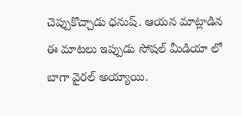చెప్పుకొచ్చాడు ధనుష్. ఆయన మాట్లాడిన ఈ మాటలు ఇప్పుడు సోషల్ మీడియా లో బాగా వైరల్ అయ్యాయి.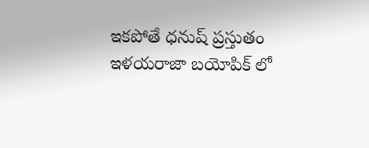ఇకపోతే ధనుష్ ప్రస్తుతం ఇళయరాజా బయోపిక్ లో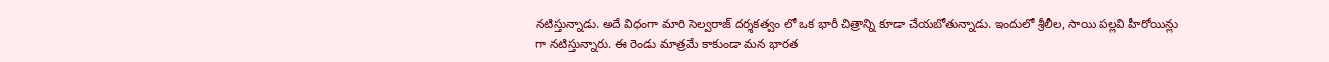నటిస్తున్నాడు. అదే విధంగా మారి సెల్వరాజ్ దర్శకత్వం లో ఒక భారీ చిత్రాన్ని కూడా చేయబోతున్నాడు. ఇందులో శ్రీలీల, సాయి పల్లవి హీరోయిన్లు గా నటిస్తున్నారు. ఈ రెండు మాత్రమే కాకుండా మన భారత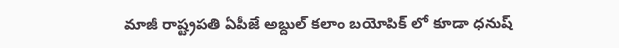మాజీ రాష్ట్రపతి ఏపీజే అబ్దుల్ కలాం బయోపిక్ లో కూడా ధనుష్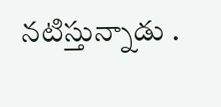నటిస్తున్నాడు .